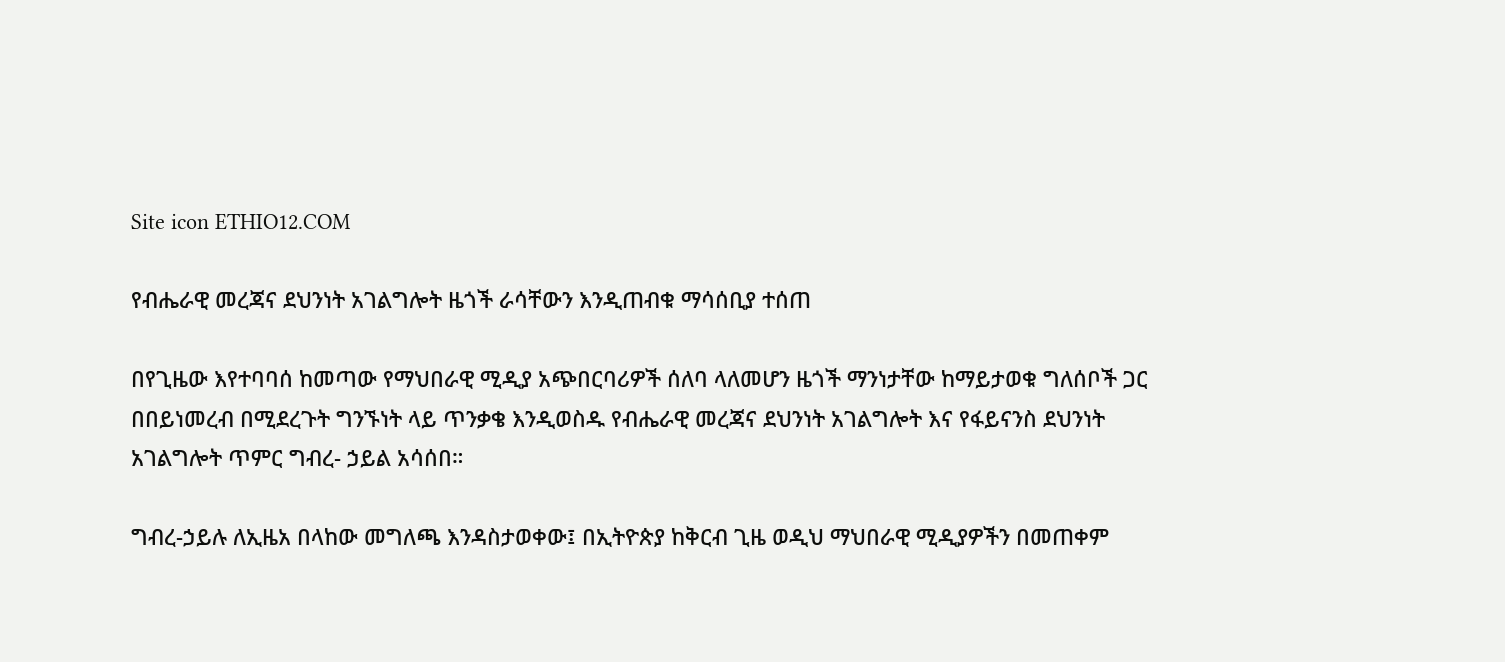Site icon ETHIO12.COM

የብሔራዊ መረጃና ደህንነት አገልግሎት ዜጎች ራሳቸውን እንዲጠብቁ ማሳሰቢያ ተሰጠ

በየጊዜው እየተባባሰ ከመጣው የማህበራዊ ሚዲያ አጭበርባሪዎች ሰለባ ላለመሆን ዜጎች ማንነታቸው ከማይታወቁ ግለሰቦች ጋር በበይነመረብ በሚደረጉት ግንኙነት ላይ ጥንቃቄ እንዲወስዱ የብሔራዊ መረጃና ደህንነት አገልግሎት እና የፋይናንስ ደህንነት አገልግሎት ጥምር ግብረ- ኃይል አሳሰበ።

ግብረ-ኃይሉ ለኢዜአ በላከው መግለጫ እንዳስታወቀው፤ በኢትዮጵያ ከቅርብ ጊዜ ወዲህ ማህበራዊ ሚዲያዎችን በመጠቀም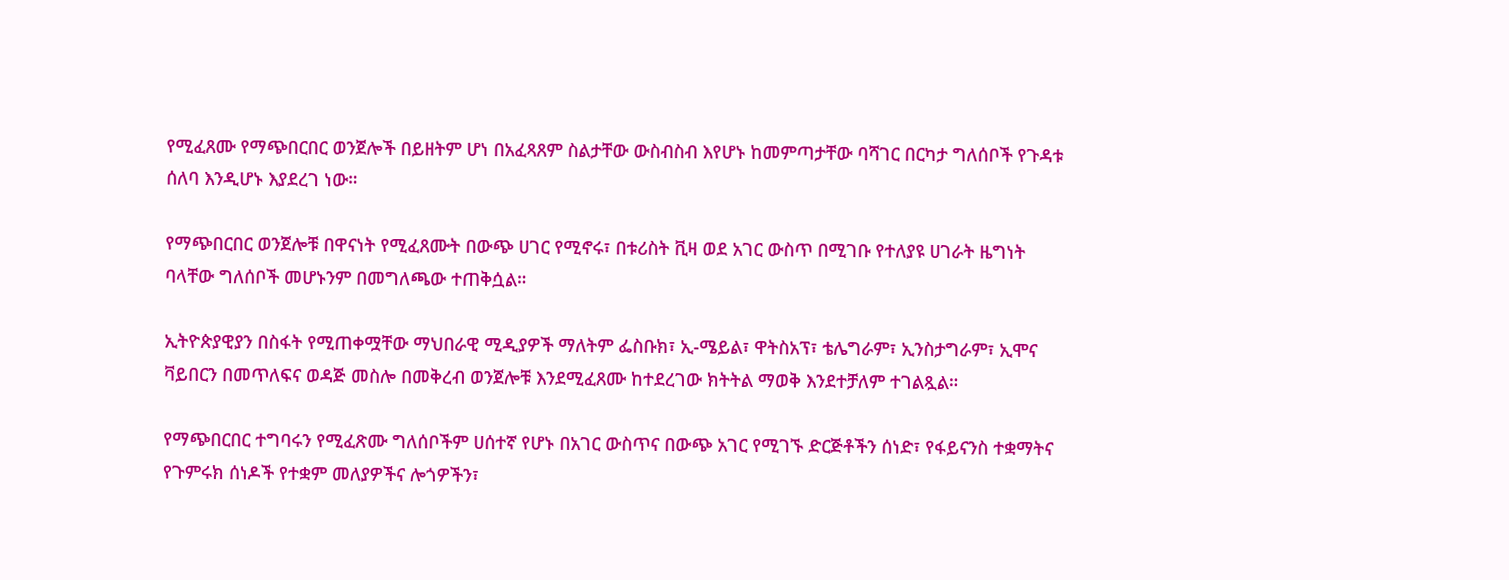የሚፈጸሙ የማጭበርበር ወንጀሎች በይዘትም ሆነ በአፈጻጸም ስልታቸው ውስብስብ እየሆኑ ከመምጣታቸው ባሻገር በርካታ ግለሰቦች የጉዳቱ ሰለባ እንዲሆኑ እያደረገ ነው።

የማጭበርበር ወንጀሎቹ በዋናነት የሚፈጸሙት በውጭ ሀገር የሚኖሩ፣ በቱሪስት ቪዛ ወደ አገር ውስጥ በሚገቡ የተለያዩ ሀገራት ዜግነት ባላቸው ግለሰቦች መሆኑንም በመግለጫው ተጠቅሷል።

ኢትዮጵያዊያን በስፋት የሚጠቀሟቸው ማህበራዊ ሚዲያዎች ማለትም ፌስቡክ፣ ኢ-ሜይል፣ ዋትስአፕ፣ ቴሌግራም፣ ኢንስታግራም፣ ኢሞና ቫይበርን በመጥለፍና ወዳጅ መስሎ በመቅረብ ወንጀሎቹ እንደሚፈጸሙ ከተደረገው ክትትል ማወቅ እንደተቻለም ተገልጿል።

የማጭበርበር ተግባሩን የሚፈጽሙ ግለሰቦችም ሀሰተኛ የሆኑ በአገር ውስጥና በውጭ አገር የሚገኙ ድርጅቶችን ሰነድ፣ የፋይናንስ ተቋማትና የጉምሩክ ሰነዶች የተቋም መለያዎችና ሎጎዎችን፣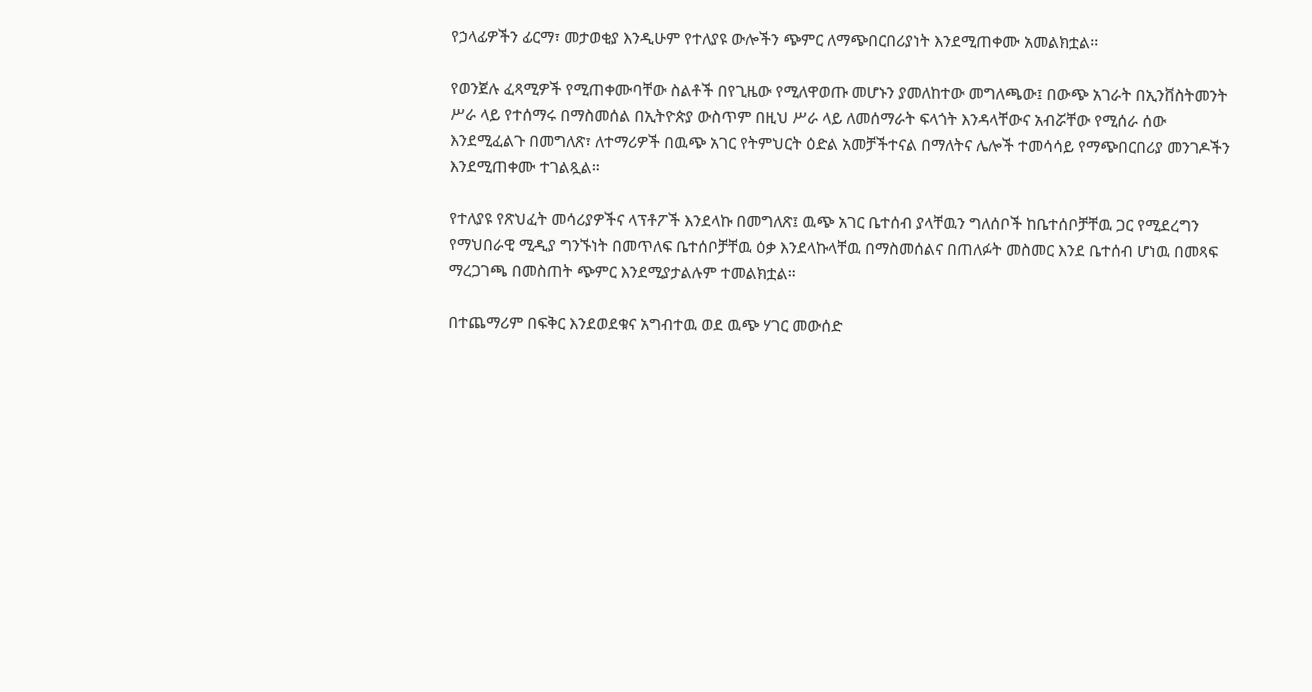የኃላፊዎችን ፊርማ፣ መታወቂያ እንዲሁም የተለያዩ ውሎችን ጭምር ለማጭበርበሪያነት እንደሚጠቀሙ አመልክቷል፡፡

የወንጀሉ ፈጻሚዎች የሚጠቀሙባቸው ስልቶች በየጊዜው የሚለዋወጡ መሆኑን ያመለከተው መግለጫው፤ በውጭ አገራት በኢንቨስትመንት ሥራ ላይ የተሰማሩ በማስመሰል በኢትዮጵያ ውስጥም በዚህ ሥራ ላይ ለመሰማራት ፍላጎት እንዳላቸውና አብሯቸው የሚሰራ ሰው እንደሚፈልጉ በመግለጽ፣ ለተማሪዎች በዉጭ አገር የትምህርት ዕድል አመቻችተናል በማለትና ሌሎች ተመሳሳይ የማጭበርበሪያ መንገዶችን እንደሚጠቀሙ ተገልጿል።

የተለያዩ የጽህፈት መሳሪያዎችና ላፕቶፖች እንደላኩ በመግለጽ፤ ዉጭ አገር ቤተሰብ ያላቸዉን ግለሰቦች ከቤተሰቦቻቸዉ ጋር የሚደረግን የማህበራዊ ሚዲያ ግንኙነት በመጥለፍ ቤተሰቦቻቸዉ ዕቃ እንደላኩላቸዉ በማስመሰልና በጠለፉት መስመር እንደ ቤተሰብ ሆነዉ በመጻፍ ማረጋገጫ በመስጠት ጭምር እንደሚያታልሉም ተመልክቷል።

በተጨማሪም በፍቅር እንደወደቁና አግብተዉ ወደ ዉጭ ሃገር መውሰድ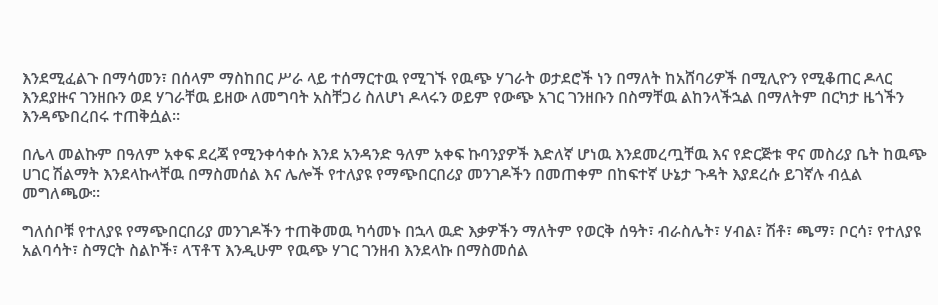እንደሚፈልጉ በማሳመን፣ በሰላም ማስከበር ሥራ ላይ ተሰማርተዉ የሚገኙ የዉጭ ሃገራት ወታደሮች ነን በማለት ከአሸባሪዎች በሚሊዮን የሚቆጠር ዶላር እንደያዙና ገንዘቡን ወደ ሃገራቸዉ ይዘው ለመግባት አስቸጋሪ ስለሆነ ዶላሩን ወይም የውጭ አገር ገንዘቡን በስማቸዉ ልከንላችኋል በማለትም በርካታ ዜጎችን እንዳጭበረበሩ ተጠቅሷል።

በሌላ መልኩም በዓለም አቀፍ ደረጃ የሚንቀሳቀሱ እንደ አንዳንድ ዓለም አቀፍ ኩባንያዎች እድለኛ ሆነዉ እንደመረጧቸዉ እና የድርጅቱ ዋና መስሪያ ቤት ከዉጭ ሀገር ሽልማት እንደላኩላቸዉ በማስመሰል እና ሌሎች የተለያዩ የማጭበርበሪያ መንገዶችን በመጠቀም በከፍተኛ ሁኔታ ጉዳት እያደረሱ ይገኛሉ ብሏል መግለጫው፡፡

ግለሰቦቹ የተለያዩ የማጭበርበሪያ መንገዶችን ተጠቅመዉ ካሳመኑ በኋላ ዉድ እቃዎችን ማለትም የወርቅ ሰዓት፣ ብራስሌት፣ ሃብል፣ ሽቶ፣ ጫማ፣ ቦርሳ፣ የተለያዩ አልባሳት፣ ስማርት ስልኮች፣ ላፕቶፕ እንዲሁም የዉጭ ሃገር ገንዘብ እንደላኩ በማስመሰል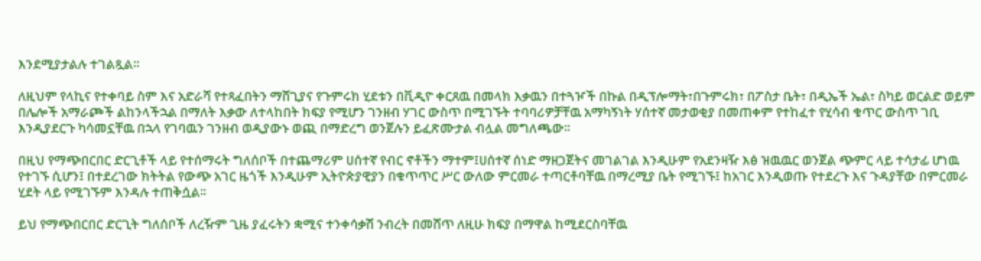እንደሚያታልሉ ተገልጿል።

ለዚህም የላኪና የተቀባይ ስም እና አድራሻ የተጻፈበትን ማሸጊያና የጉምሩክ ሂደቱን በቪዲዮ ቀርጸዉ በመላክ እቃዉን በተጓዦች በኩል በዲፕሎማት፣በጉምሩክ፣ በፖስታ ቤት፣ በዲኤች ኤል፣ ስካይ ወርልድ ወይም በሌሎች አማራጮች ልከንላችኋል በማለት እቃው ለተላከበት ክፍያ የሚሆን ገንዘብ ሃገር ውስጥ በሚገኙት ተባባሪዎቻቸዉ አማካኝነት ሃሰተኛ መታወቂያ በመጠቀም የተከፈተ የሂሳብ ቁጥር ውስጥ ገቢ እንዲያደርጉ ካሳመኗቸዉ በኋላ የገባዉን ገንዘብ ወዲያውኑ ወጪ በማድረግ ወንጀሉን ይፈጽሙታል ብሏል መግለጫው፡፡

በዚህ የማጭበርበር ድርጊቶች ላይ የተሰማሩት ግለሰቦች በተጨማሪም ሀሰተኛ የብር ኖቶችን ማተም፤ሀሰተኛ ሰነድ ማዘጋጀትና መገልገል እንዲሁም የአደንዛዥ እፅ ዝዉዉር ወንጀል ጭምር ላይ ተሳታፊ ሆነዉ የተገኙ ሲሆን፤ በተደረገው ክትትል የውጭ አገር ዜጎች እንዲሁም ኢትዮጵያዊያን በቁጥጥር ሥር ውለው ምርመራ ተጣርቶባቸዉ በማረሚያ ቤት የሚገኙ፤ ከአገር እንዲወጡ የተደረጉ እና ጉዳያቸው በምርመራ ሂደት ላይ የሚገኙም እንዳሉ ተጠቅሷል፡፡

ይህ የማጭበርበር ድርጊት ግለሰቦች ለረዥም ጊዜ ያፈሩትን ቋሚና ተንቀሳቃሽ ንብረት በመሸጥ ለዚሁ ክፍያ በማዋል ከሚደርስባቸዉ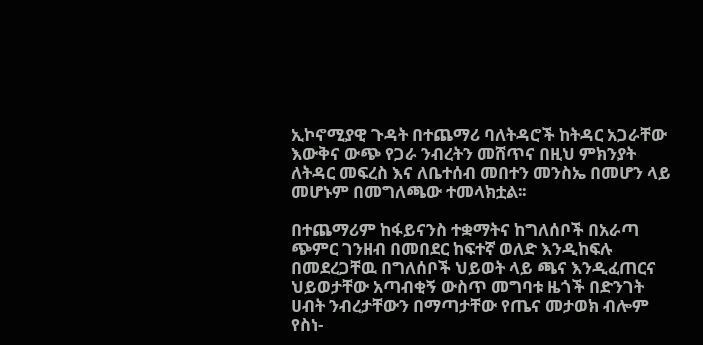ኢኮኖሚያዊ ጉዳት በተጨማሪ ባለትዳሮች ከትዳር አጋራቸው እውቅና ውጭ የጋራ ንብረትን መሸጥና በዚህ ምክንያት ለትዳር መፍረስ እና ለቤተሰብ መበተን መንስኤ በመሆን ላይ መሆኑም በመግለጫው ተመላክቷል፡፡

በተጨማሪም ከፋይናንስ ተቋማትና ከግለሰቦች በአራጣ ጭምር ገንዘብ በመበደር ከፍተኛ ወለድ እንዲከፍሉ በመደረጋቸዉ በግለሰቦች ህይወት ላይ ጫና እንዲፈጠርና ህይወታቸው አጣብቂኝ ውስጥ መግባቱ ዜጎች በድንገት ሀብት ንብረታቸውን በማጣታቸው የጤና መታወክ ብሎም የስነ-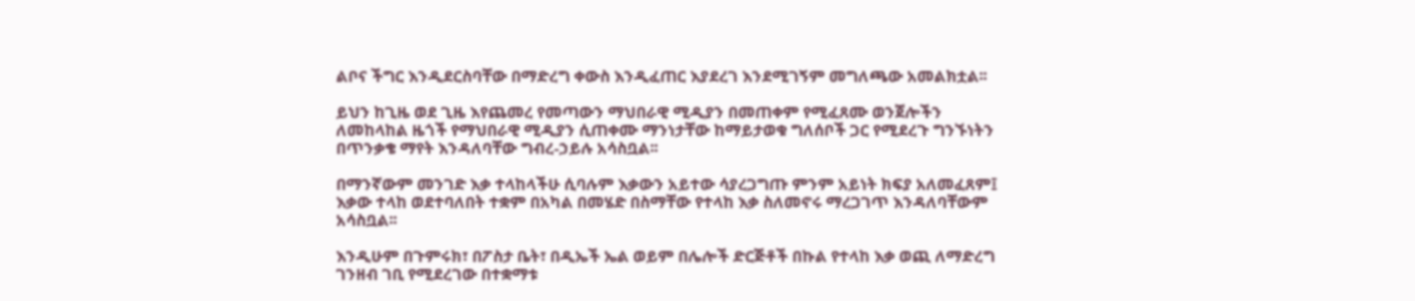ልቦና ችግር እንዲደርስባቸው በማድረግ ቀውስ እንዲፈጠር እያደረገ እንደሚገኝም መግለጫው አመልክቷል፡፡

ይህን ከጊዜ ወደ ጊዜ እየጨመረ የመጣውን ማህበራዊ ሚዲያን በመጠቀም የሚፈጸሙ ወንጀሎችን ለመከላከል ዜጎች የማህበራዊ ሚዲያን ሲጠቀሙ ማንነታቸው ከማይታወቁ ግለሰቦች ጋር የሚደረጉ ግንኙነትን በጥንቃቄ ማየት እንዳለባቸው ግብረ-ኃይሉ አሳስቧል፡፡

በማንኛውም መንገድ እቃ ተላከላችሁ ሲባሉም እቃውን አይተው ሳያረጋግጡ ምንም አይነት ክፍያ አለመፈጸም፤ እቃው ተላከ ወደተባለበት ተቋም በአካል በመሄድ በስማቸው የተላከ እቃ ስለመኖሩ ማረጋገጥ እንዳለባቸውም አሳስቧል፡፡

እንዲሁም በጉምሩክ፣ በፖስታ ቤት፣ በዲኤች ኤል ወይም በሌሎች ድርጅቶች በኩል የተላከ እቃ ወጪ ለማድረግ ገንዘብ ገቢ የሚደረገው በተቋማቱ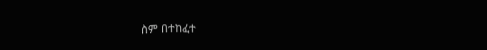ስም በተከፈተ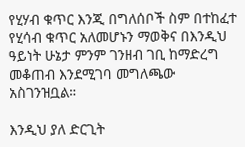የሂሃብ ቁጥር እንጂ በግለሰቦች ስም በተከፈተ የሂሳብ ቁጥር አለመሆኑን ማወቅና በእንዲህ ዓይነት ሁኔታ ምንም ገንዘብ ገቢ ከማድረግ መቆጠብ እንደሚገባ መግለጫው አስገንዝቧል።

እንዲህ ያለ ድርጊት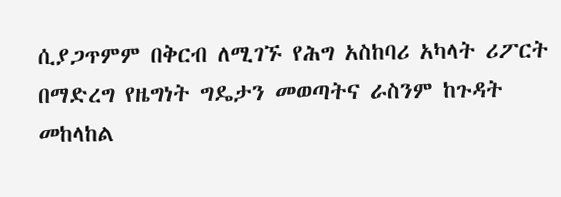ሲያጋጥምም በቅርብ ለሚገኙ የሕግ አስከባሪ አካላት ሪፖርት በማድረግ የዜግነት ግዴታን መወጣትና ራስንም ከጉዳት መከላከል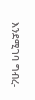እንደሚገባ ግብረ-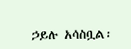ኃይሉ አሳስቧል፡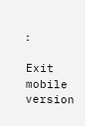፡

Exit mobile version